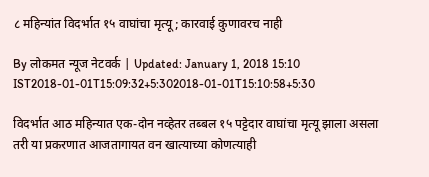८ महिन्यांत विदर्भात १५ वाघांचा मृत्यू; कारवाई कुणावरच नाही

By लोकमत न्यूज नेटवर्क | Updated: January 1, 2018 15:10 IST2018-01-01T15:09:32+5:302018-01-01T15:10:58+5:30

विदर्भात आठ महिन्यात एक-दोन नव्हेतर तब्बल १५ पट्टेदार वाघांचा मृत्यू झाला असला तरी या प्रकरणात आजतागायत वन खात्याच्या कोणत्याही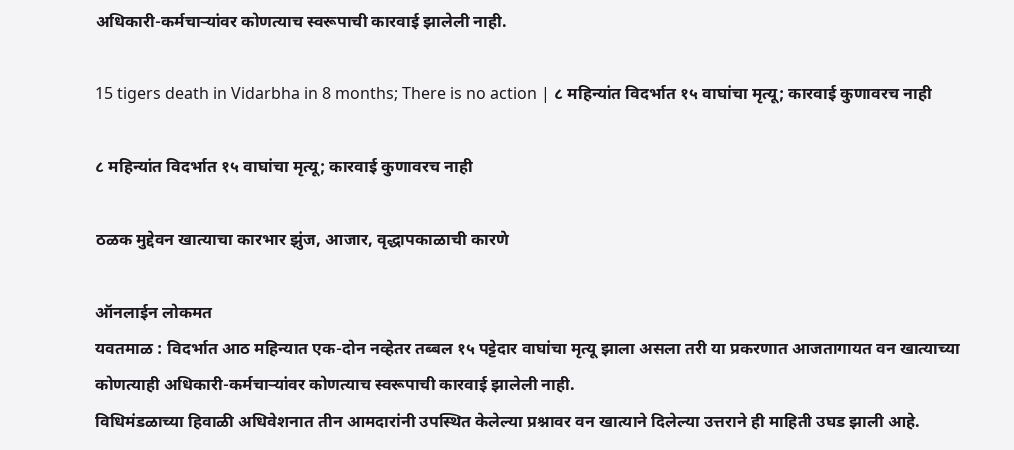अधिकारी-कर्मचाऱ्यांवर कोणत्याच स्वरूपाची कारवाई झालेली नाही.

15 tigers death in Vidarbha in 8 months; There is no action | ८ महिन्यांत विदर्भात १५ वाघांचा मृत्यू; कारवाई कुणावरच नाही

८ महिन्यांत विदर्भात १५ वाघांचा मृत्यू; कारवाई कुणावरच नाही

ठळक मुद्देवन खात्याचा कारभार झुंज, आजार, वृद्धापकाळाची कारणे

ऑनलाईन लोकमत
यवतमाळ : विदर्भात आठ महिन्यात एक-दोन नव्हेतर तब्बल १५ पट्टेदार वाघांचा मृत्यू झाला असला तरी या प्रकरणात आजतागायत वन खात्याच्या कोणत्याही अधिकारी-कर्मचाऱ्यांवर कोणत्याच स्वरूपाची कारवाई झालेली नाही.
विधिमंडळाच्या हिवाळी अधिवेशनात तीन आमदारांनी उपस्थित केलेल्या प्रश्नावर वन खात्याने दिलेल्या उत्तराने ही माहिती उघड झाली आहे.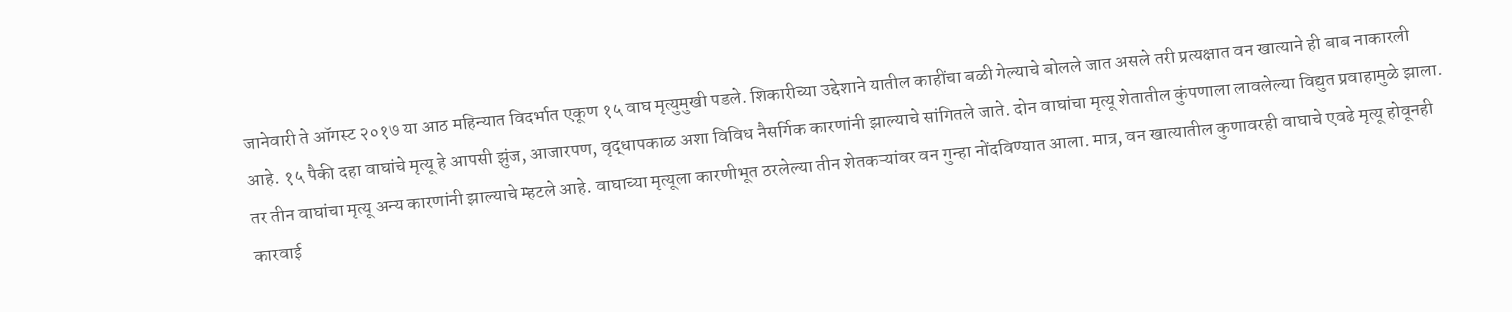जानेवारी ते ऑगस्ट २०१७ या आठ महिन्यात विदर्भात एकूण १५ वाघ मृत्युमुखी पडले. शिकारीच्या उद्देशाने यातील काहींचा बळी गेल्याचे बोलले जात असले तरी प्रत्यक्षात वन खात्याने ही बाब नाकारली आहे. १५ पैकी दहा वाघांचे मृत्यू हे आपसी झुंज, आजारपण, वृद्धापकाळ अशा विविध नैसर्गिक कारणांनी झाल्याचे सांगितले जाते. दोन वाघांचा मृत्यू शेतातील कुंपणाला लावलेल्या विद्युत प्रवाहामुळे झाला. तर तीन वाघांचा मृत्यू अन्य कारणांनी झाल्याचे म्हटले आहे. वाघाच्या मृत्यूला कारणीभूत ठरलेल्या तीन शेतकऱ्यांवर वन गुन्हा नोंदविण्यात आला. मात्र, वन खात्यातील कुणावरही वाघाचे एवढे मृत्यू होवूनही कारवाई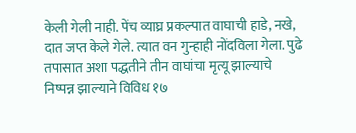केली गेली नाही. पेंच व्याघ्र प्रकल्पात वाघाची हाडे, नखे, दात जप्त केले गेले. त्यात वन गुन्हाही नोंदविला गेला. पुढे तपासात अशा पद्धतीने तीन वाघांचा मृत्यू झाल्याचे निष्पन्न झाल्याने विविध १७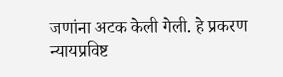जणांना अटक केली गेली. हे प्रकरण न्यायप्रविष्ट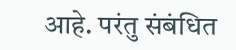आहे. परंतु संबंधित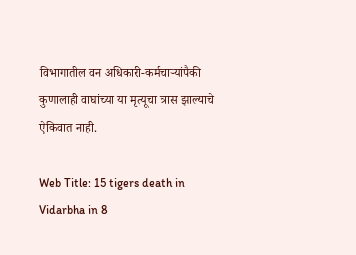विभागातील वन अधिकारी-कर्मचाऱ्यांपैकी कुणालाही वाघांच्या या मृत्यूचा त्रास झाल्याचे ऐकिवात नाही.

Web Title: 15 tigers death in Vidarbha in 8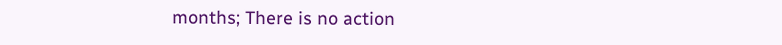months; There is no action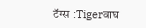टॅग्स :Tigerवाघ